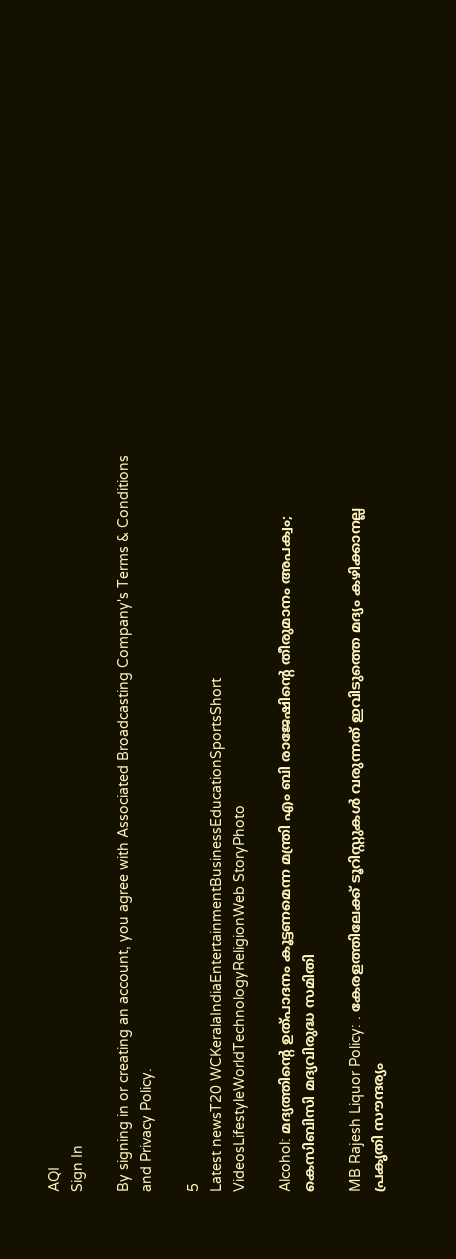AQI
Sign In

By signing in or creating an account, you agree with Associated Broadcasting Company's Terms & Conditions and Privacy Policy.

5
Latest newsT20 WCKeralaIndiaEntertainmentBusinessEducationSportsShort VideosLifestyleWorldTechnologyReligionWeb StoryPhoto

Alcohol: മദ്യത്തിന്റെ ഉത്പാദനം കൂട്ടണമെന്ന മന്ത്രി എം ബി രാജേഷിന്റെ തീരുമാനം അപക്വം; കെസിബിസി മദ്യവിരുദ്ധ സമിതി

MB Rajesh Liquor Policy: . കേരളത്തിലേക്ക് ടൂറിസ്റ്റുകൾ വരുന്നത് ഇവിടുത്തെ മദ്യം കഴിക്കാനല്ല പ്രകൃതി സൗന്ദര്യം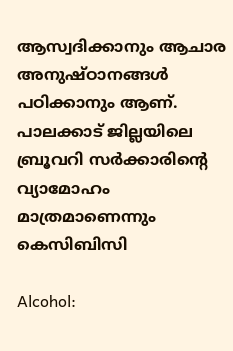ആസ്വദിക്കാനും ആചാര അനുഷ്ഠാനങ്ങൾ പഠിക്കാനും ആണ്. പാലക്കാട് ജില്ലയിലെ ബ്രൂവറി സർക്കാരിന്റെ വ്യാമോഹം മാത്രമാണെന്നും കെസിബിസി

Alcohol: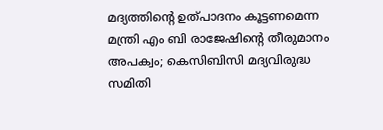മദ്യത്തിന്റെ ഉത്പാദനം കൂട്ടണമെന്ന മന്ത്രി എം ബി രാജേഷിന്റെ തീരുമാനം അപക്വം; കെസിബിസി മദ്യവിരുദ്ധ സമിതി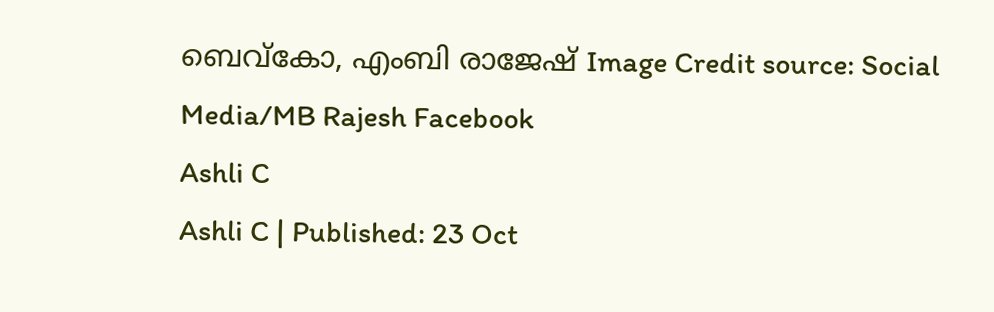ബെവ്‌കോ, എംബി രാജേഷ് Image Credit source: Social Media/MB Rajesh Facebook
Ashli C
Ashli C | Published: 23 Oct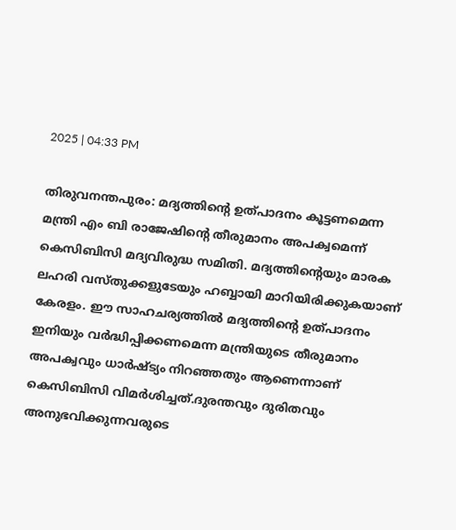2025 | 04:33 PM

തിരുവനന്തപുരം: മദ്യത്തിന്റെ ഉത്പാദനം കൂട്ടണമെന്ന മന്ത്രി എം ബി രാജേഷിന്റെ തീരുമാനം അപക്വമെന്ന് കെസിബിസി മദ്യവിരുദ്ധ സമിതി. മദ്യത്തിന്റെയും മാരക ലഹരി വസ്തുക്കളുടേയും ഹബ്ബായി മാറിയിരിക്കുകയാണ് കേരളം. ഈ സാഹചര്യത്തിൽ മദ്യത്തിന്റെ ഉത്പാദനം ഇനിയും വർദ്ധിപ്പിക്കണമെന്ന മന്ത്രിയുടെ തീരുമാനം അപക്വവും ധാർഷ്ട്യം നിറഞ്ഞതും ആണെന്നാണ് കെസിബിസി വിമർശിച്ചത്.ദുരന്തവും ദുരിതവും അനുഭവിക്കുന്നവരുടെ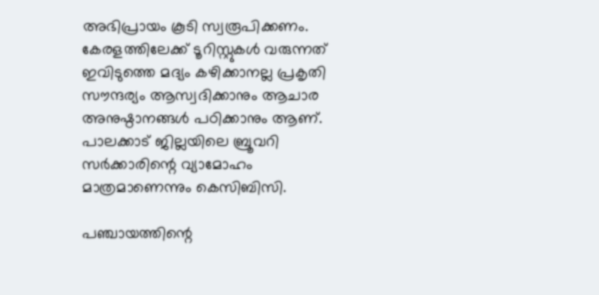അഭിപ്രായം കൂടി സ്വരൂപിക്കണം. കേരളത്തിലേക്ക് ടൂറിസ്റ്റുകൾ വരുന്നത് ഇവിടുത്തെ മദ്യം കഴിക്കാനല്ല പ്രകൃതി സൗന്ദര്യം ആസ്വദിക്കാനും ആചാര അനുഷ്ഠാനങ്ങൾ പഠിക്കാനും ആണ്. പാലക്കാട് ജില്ലയിലെ ബ്രൂവറി സർക്കാരിന്റെ വ്യാമോഹം മാത്രമാണെന്നും കെസിബിസി.

പഞ്ചായത്തിന്റെ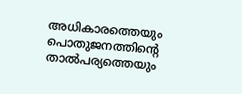അധികാരത്തെയും പൊതുജനത്തിന്റെ താൽപര്യത്തെയും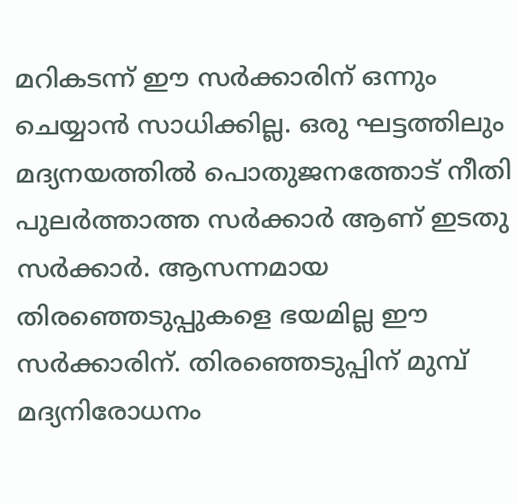മറികടന്ന് ഈ സർക്കാരിന് ഒന്നും ചെയ്യാൻ സാധിക്കില്ല. ഒരു ഘട്ടത്തിലും മദ്യനയത്തിൽ പൊതുജനത്തോട് നീതി പുലർത്താത്ത സർക്കാർ ആണ് ഇടതു സർക്കാർ. ആസന്നമായ തിരഞ്ഞെടുപ്പുകളെ ഭയമില്ല ഈ സർക്കാരിന്. തിരഞ്ഞെടുപ്പിന് മുമ്പ് മദ്യനിരോധനം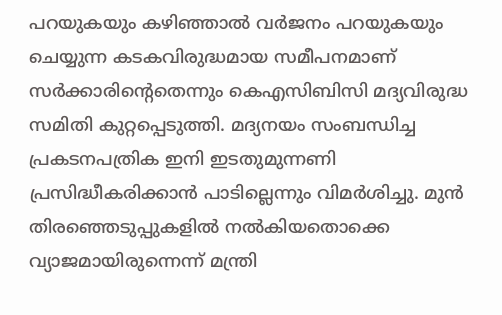പറയുകയും കഴിഞ്ഞാൽ വർജനം പറയുകയും ചെയ്യുന്ന കടകവിരുദ്ധമായ സമീപനമാണ് സർക്കാരിന്റെതെന്നും കെഎസിബിസി മദ്യവിരുദ്ധ സമിതി കുറ്റപ്പെടുത്തി. മദ്യനയം സംബന്ധിച്ച പ്രകടനപത്രിക ഇനി ഇടതുമുന്നണി പ്രസിദ്ധീകരിക്കാൻ പാടില്ലെന്നും വിമർശിച്ചു. മുൻ തിരഞ്ഞെടുപ്പുകളിൽ നൽകിയതൊക്കെ വ്യാജമായിരുന്നെന്ന് മന്ത്രി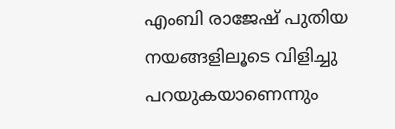എംബി രാജേഷ് പുതിയ നയങ്ങളിലൂടെ വിളിച്ചു പറയുകയാണെന്നും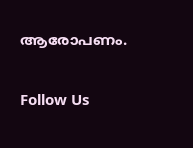ആരോപണം.

Follow Us